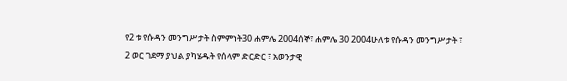የ2 ቱ የሱዳን መንግሥታት ስምምነት30 ሐምሌ 2004ሰኞ፣ ሐምሌ 30 2004ሁለቱ የሱዳን መንግሥታት ፣ 2 ወር ገደማ ያህል ያካሄዱት የሰላም ድርድር ፣ አወንታዊ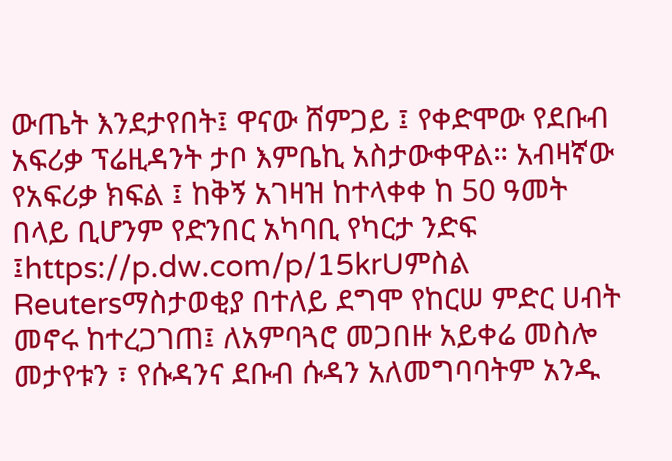ውጤት እንደታየበት፤ ዋናው ሸምጋይ ፤ የቀድሞው የደቡብ አፍሪቃ ፕሬዚዳንት ታቦ እምቤኪ አስታውቀዋል። አብዛኛው የአፍሪቃ ክፍል ፤ ከቅኝ አገዛዝ ከተላቀቀ ከ 50 ዓመት በላይ ቢሆንም የድንበር አካባቢ የካርታ ንድፍ ፤https://p.dw.com/p/15krUምስል Reutersማስታወቂያ በተለይ ደግሞ የከርሠ ምድር ሀብት መኖሩ ከተረጋገጠ፤ ለአምባጓሮ መጋበዙ አይቀሬ መስሎ መታየቱን ፣ የሱዳንና ደቡብ ሱዳን አለመግባባትም አንዱ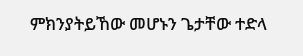ምክንያትይኸው መሆኑን ጌታቸው ተድላ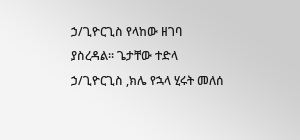ኃ/ጊዮርጊስ የላከው ዘገባ ያስረዳል። ጌታቸው ተድላ ኃ/ጊዮርጊስ ,ክሌ የኋላ ሂሩት መለሰ